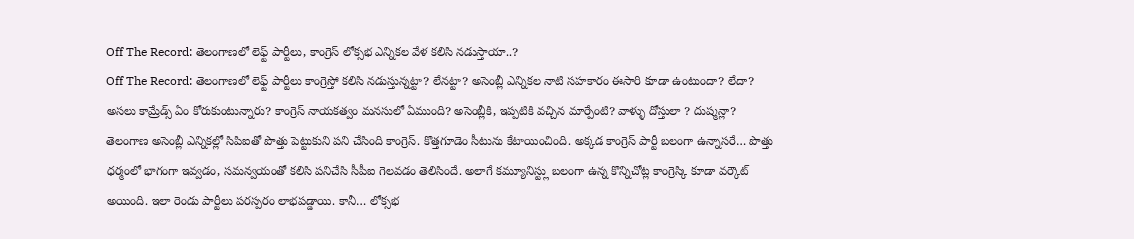Off The Record: తెలంగాణలో లెఫ్ట్ పార్టీలు, కాంగ్రెస్ లోక్సభ ఎన్నికల వేళ కలిసి నడుస్తాయా..?
Off The Record: తెలంగాణలో లెఫ్ట్ పార్టీలు కాంగ్రెస్తో కలిసి నడుస్తున్నట్టా? లేనట్టా? అసెంబ్లీ ఎన్నికల నాటి సహకారం ఈసారి కూడా ఉంటుందా? లేదా? అసలు కామ్రేడ్స్ ఏం కోరుకుంటున్నారు? కాంగ్రెస్ నాయకత్వం మనసులో ఏముంది? అసెంబ్లీకి, ఇప్పటికి వచ్చిన మార్పేంటి? వాళ్ళు దోస్తులా ? దుష్మన్లా?
తెలంగాణ అసెంబ్లీ ఎన్నికల్లో సిపిఐతో పొత్తు పెట్టుకుని పని చేసింది కాంగ్రెస్. కొత్తగూడెం సీటును కేటాయించింది. అక్కడ కాంగ్రెస్ పార్టీ బలంగా ఉన్నాసరే… పొత్తు ధర్మంలో భాగంగా ఇవ్వడం, సమన్వయంతో కలిసి పనిచేసి సీపీఐ గెలవడం తెలిసిందే. అలాగే కమ్యూనిస్ట్లు బలంగా ఉన్న కొన్నిచోట్ల కాంగ్రెస్కి కూడా వర్కౌట్ అయింది. ఇలా రెండు పార్టీలు పరస్పరం లాభపడ్డాయి. కానీ… లోక్సభ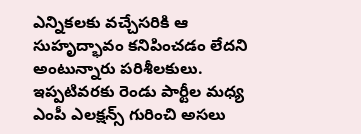ఎన్నికలకు వచ్చేసరికి ఆ సుహృద్భావం కనిపించడం లేదని అంటున్నారు పరిశీలకులు. ఇప్పటివరకు రెండు పార్టీల మధ్య ఎంపీ ఎలక్షన్స్ గురించి అసలు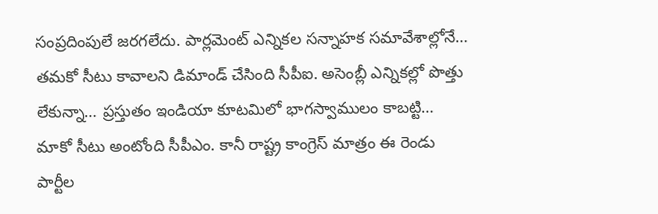సంప్రదింపులే జరగలేదు. పార్లమెంట్ ఎన్నికల సన్నాహక సమావేశాల్లోనే… తమకో సీటు కావాలని డిమాండ్ చేసింది సీపీఐ. అసెంబ్లీ ఎన్నికల్లో పొత్తు లేకున్నా… ప్రస్తుతం ఇండియా కూటమిలో భాగస్వాములం కాబట్టి… మాకో సీటు అంటోంది సీపీఎం. కానీ రాష్ట్ర కాంగ్రెస్ మాత్రం ఈ రెండు పార్టీల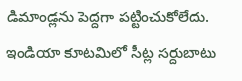డిమాండ్లను పెద్దగా పట్టించుకోలేదు. ఇండియా కూటమిలో సీట్ల సర్దుబాటు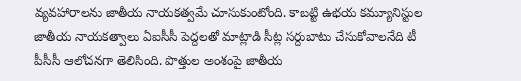వ్యవహారాలను జాతీయ నాయకత్వమే చూసుకుంటోంది. కాబట్టి ఉభయ కమ్యూనిస్టుల జాతీయ నాయకత్వాలు ఏఐసీసీ పెద్దలతో మాట్లాడి సీట్ల సర్దుబాటు చేసుకోవాలనేది టీ పీసీసీ ఆలోచనగా తెలిసింది. పొత్తుల అంశంపై జాతీయ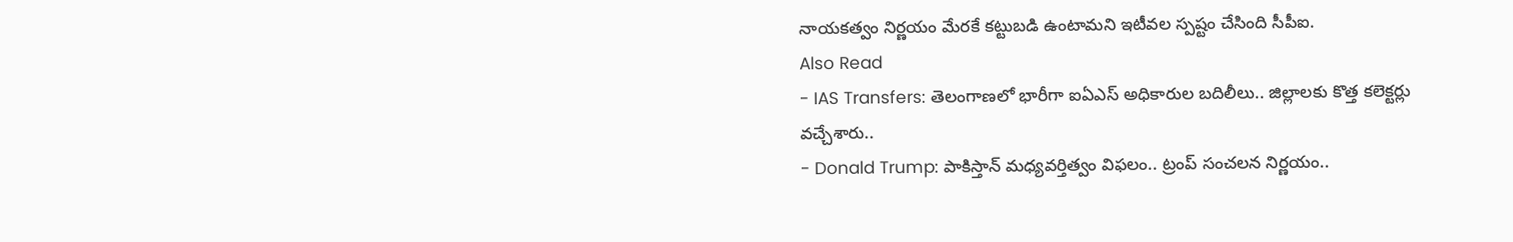నాయకత్వం నిర్ణయం మేరకే కట్టుబడి ఉంటామని ఇటీవల స్పష్టం చేసింది సీపీఐ.
Also Read
- IAS Transfers: తెలంగాణలో భారీగా ఐఏఎస్ అధికారుల బదిలీలు.. జిల్లాలకు కొత్త కలెక్టర్లు వచ్చేశారు..
- Donald Trump: పాకిస్తాన్ మధ్యవర్తిత్వం విఫలం.. ట్రంప్ సంచలన నిర్ణయం..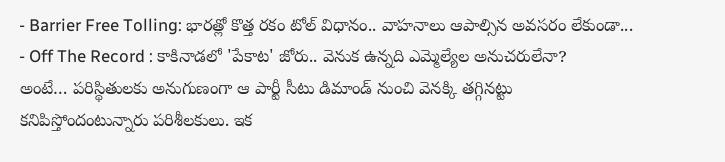- Barrier Free Tolling: భారత్లో కొత్త రకం టోల్ విధానం.. వాహనాలు ఆపాల్సిన అవసరం లేకుండా...
- Off The Record : కాకినాడలో 'పేకాట' జోరు.. వెనుక ఉన్నది ఎమ్మెల్యేల అనుచరులేనా?
అంటే… పరిస్థితులకు అనుగుణంగా ఆ పార్టీ సీటు డిమాండ్ నుంచి వెనక్కి తగ్గినట్టు కనిపిస్తోందంటున్నారు పరిశీలకులు. ఇక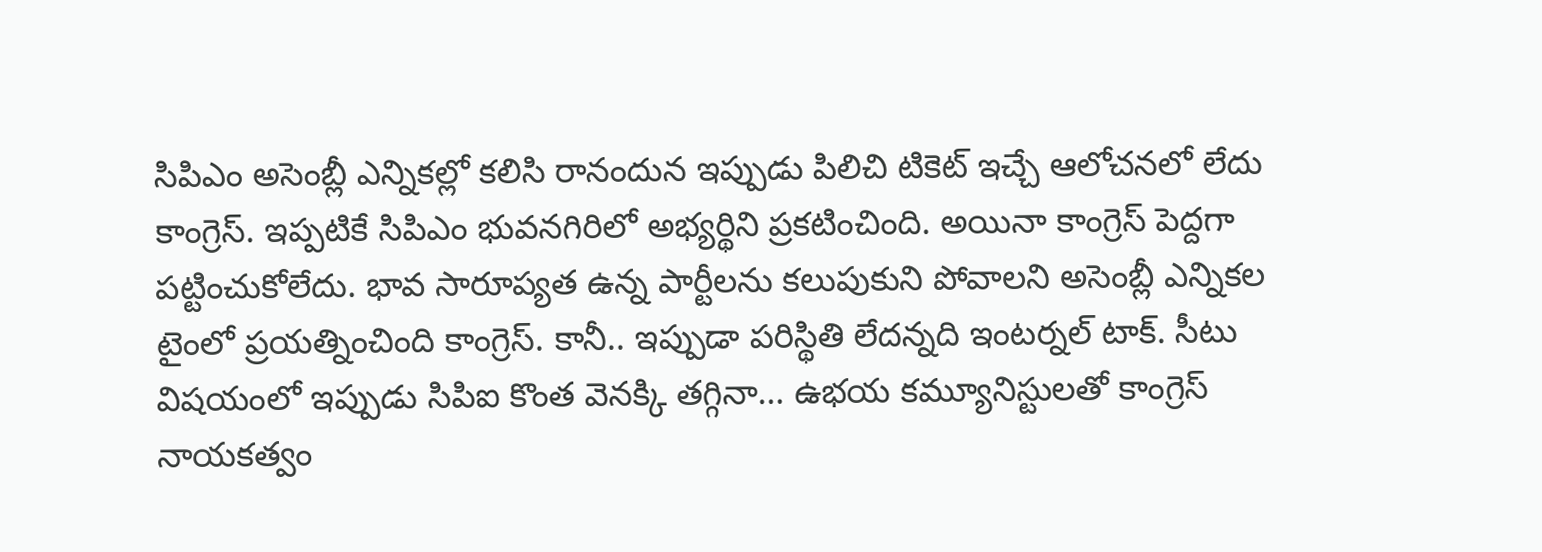సిపిఎం అసెంబ్లీ ఎన్నికల్లో కలిసి రానందున ఇప్పుడు పిలిచి టికెట్ ఇచ్చే ఆలోచనలో లేదు కాంగ్రెస్. ఇప్పటికే సిపిఎం భువనగిరిలో అభ్యర్థిని ప్రకటించింది. అయినా కాంగ్రెస్ పెద్దగా పట్టించుకోలేదు. భావ సారూప్యత ఉన్న పార్టీలను కలుపుకుని పోవాలని అసెంబ్లీ ఎన్నికల టైంలో ప్రయత్నించింది కాంగ్రెస్. కానీ.. ఇప్పుడా పరిస్థితి లేదన్నది ఇంటర్నల్ టాక్. సీటు విషయంలో ఇప్పుడు సిపిఐ కొంత వెనక్కి తగ్గినా… ఉభయ కమ్యూనిస్టులతో కాంగ్రెస్ నాయకత్వం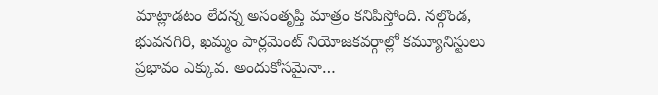మాట్లాడటం లేదన్న అసంతృప్తి మాత్రం కనిపిస్తోంది. నల్గొండ, భువనగిరి, ఖమ్మం పార్లమెంట్ నియోజకవర్గాల్లో కమ్యూనిస్టులు ప్రభావం ఎక్కువ. అందుకోసమైనా…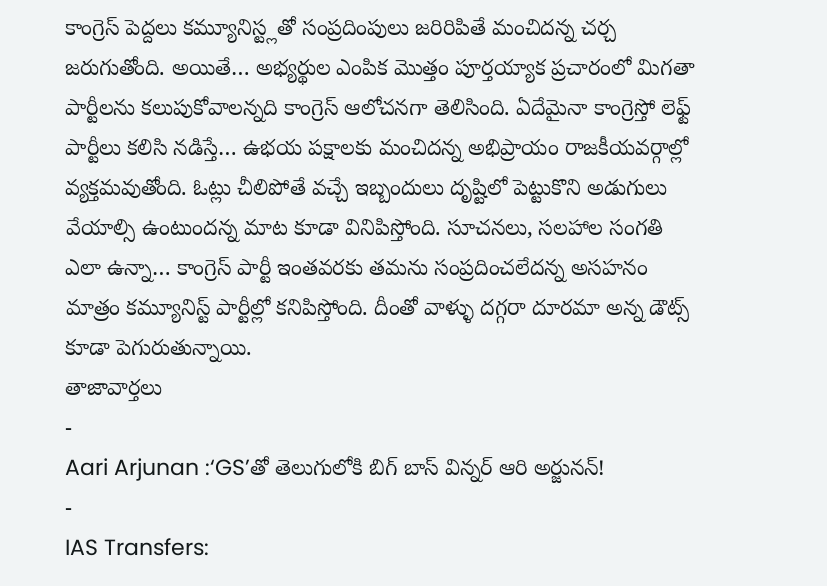కాంగ్రెస్ పెద్దలు కమ్యూనిస్ట్లతో సంప్రదింపులు జరిరిపితే మంచిదన్న చర్చ జరుగుతోంది. అయితే… అభ్యర్థుల ఎంపిక మొత్తం పూర్తయ్యాక ప్రచారంలో మిగతా పార్టీలను కలుపుకోవాలన్నది కాంగ్రెస్ ఆలోచనగా తెలిసింది. ఏదేమైనా కాంగ్రెస్తో లెఫ్ట్ పార్టీలు కలిసి నడిస్తే… ఉభయ పక్షాలకు మంచిదన్న అభిప్రాయం రాజకీయవర్గాల్లో వ్యక్తమవుతోంది. ఓట్లు చీలిపోతే వచ్చే ఇబ్బందులు దృష్టిలో పెట్టుకొని అడుగులు వేయాల్సి ఉంటుందన్న మాట కూడా వినిపిస్తోంది. సూచనలు, సలహాల సంగతి ఎలా ఉన్నా… కాంగ్రెస్ పార్టీ ఇంతవరకు తమను సంప్రదించలేదన్న అసహనం మాత్రం కమ్యూనిస్ట్ పార్టీల్లో కనిపిస్తోంది. దీంతో వాళ్ళు దగ్గరా దూరమా అన్న డౌట్స్ కూడా పెగురుతున్నాయి.
తాజావార్తలు
-
Aari Arjunan :‘GS’తో తెలుగులోకి బిగ్ బాస్ విన్నర్ ఆరి అర్జునన్!
-
IAS Transfers: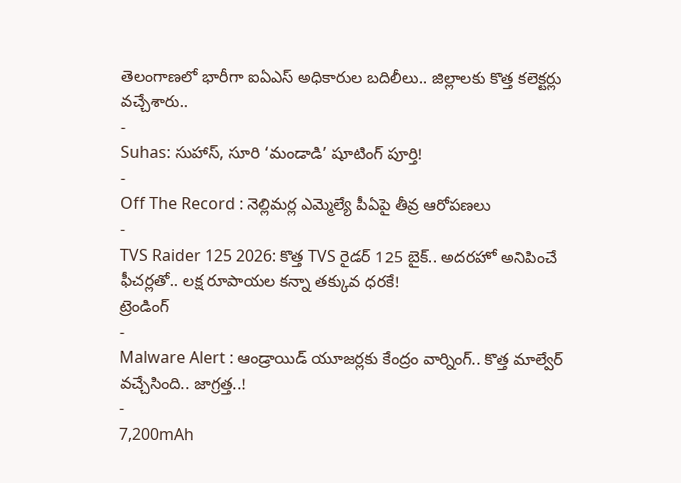తెలంగాణలో భారీగా ఐఏఎస్ అధికారుల బదిలీలు.. జిల్లాలకు కొత్త కలెక్టర్లు వచ్చేశారు..
-
Suhas: సుహాస్, సూరి ‘మండాడి’ షూటింగ్ పూర్తి!
-
Off The Record : నెల్లిమర్ల ఎమ్మెల్యే పీఏపై తీవ్ర ఆరోపణలు
-
TVS Raider 125 2026: కొత్త TVS రైడర్ 125 బైక్.. అదరహో అనిపించే ఫీచర్లతో.. లక్ష రూపాయల కన్నా తక్కువ ధరకే!
ట్రెండింగ్
-
Malware Alert : ఆండ్రాయిడ్ యూజర్లకు కేంద్రం వార్నింగ్.. కొత్త మాల్వేర్ వచ్చేసింది.. జాగ్రత్త..!
-
7,200mAh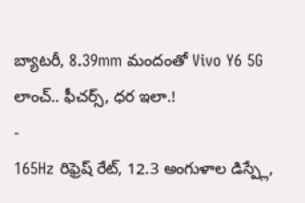బ్యాటరీ, 8.39mm మందంతో Vivo Y6 5G లాంచ్.. ఫీచర్స్, ధర ఇలా.!
-
165Hz రిఫ్రెష్ రేట్, 12.3 అంగుళాల డిస్ప్లే,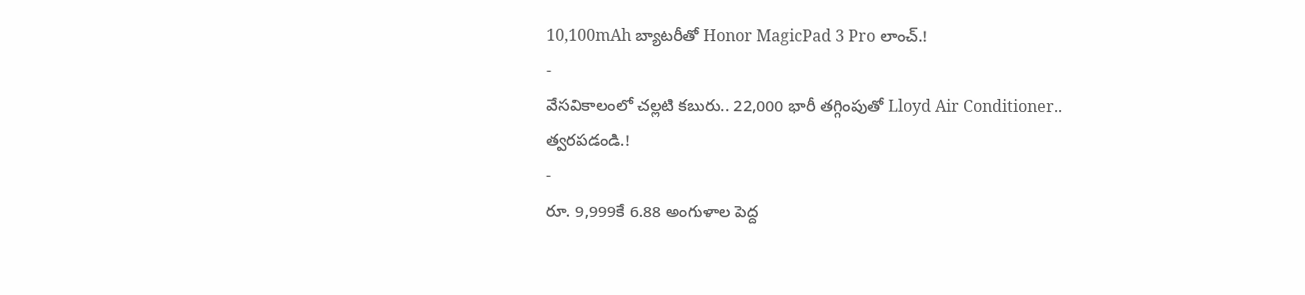10,100mAh బ్యాటరీతో Honor MagicPad 3 Pro లాంచ్.!
-
వేసవికాలంలో చల్లటి కబురు.. 22,000 భారీ తగ్గింపుతో Lloyd Air Conditioner.. త్వరపడండి.!
-
రూ. 9,999కే 6.88 అంగుళాల పెద్ద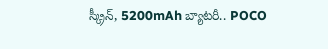స్క్రీన్, 5200mAh బ్యాటరీ.. POCO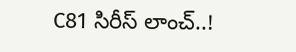C81 సిరీస్ లాంచ్..!